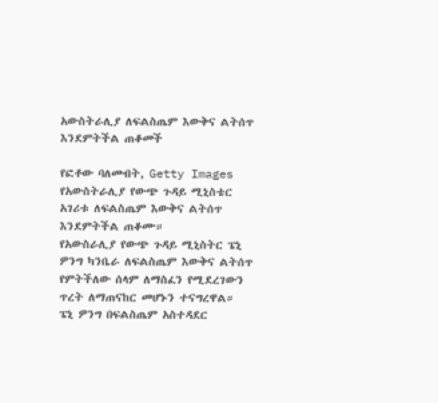አውስትራሊያ ለፍልስጤም እውቅና ልትሰጥ እንደምትችል ጠቆመች

የፎቶው ባለመብት, Getty Images
የአውስትራሊያ የውጭ ጉዳይ ሚኒስቴር አገሪቱ ለፍልስጤም እውቅና ልትሰጥ እንደምትችል ጠቆሙ።
የአውስራሊያ የውጭ ጉዳይ ሚኒስትር ፔኒ ዎንግ ካንቤራ ለፍልስጤም እውቅና ልትሰጥ የምትችለው ሰላም ለማስፈን የሚደረገውን ጥረት ለማጠናከር መሆኑን ተናግረዋል።
ፔኒ ዎንግ በፍልስጤም አስተዳደር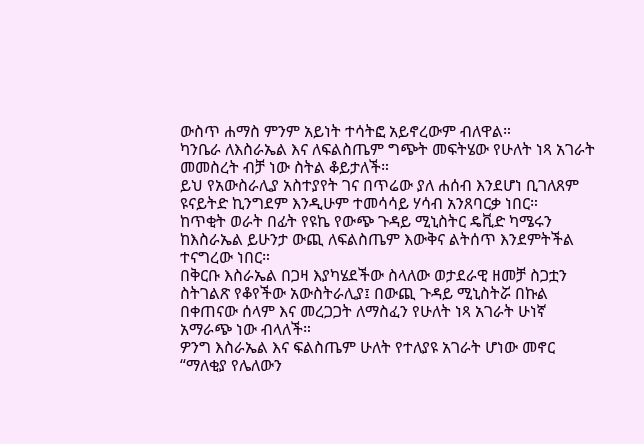ውስጥ ሐማስ ምንም አይነት ተሳትፎ አይኖረውም ብለዋል።
ካንቤራ ለእስራኤል እና ለፍልስጤም ግጭት መፍትሄው የሁለት ነጻ አገራት መመስረት ብቻ ነው ስትል ቆይታለች።
ይህ የአውስራሊያ አስተያየት ገና በጥሬው ያለ ሐሰብ እንደሆነ ቢገለጸም ዩናይትድ ኪንግደም እንዲሁም ተመሳሳይ ሃሳብ አንጸባርቃ ነበር።
ከጥቂት ወራት በፊት የዩኬ የውጭ ጉዳይ ሚኒስትር ዴቪድ ካሜሩን ከእስራኤል ይሁንታ ውጪ ለፍልስጤም እውቅና ልትሰጥ እንደምትችል ተናግረው ነበር።
በቅርቡ እስራኤል በጋዛ እያካሄደችው ስላለው ወታደራዊ ዘመቻ ስጋቷን ስትገልጽ የቆየችው አውስትራሊያ፤ በውጪ ጉዳይ ሚኒስትሯ በኩል በቀጠናው ሰላም እና መረጋጋት ለማስፈን የሁለት ነጻ አገራት ሁነኛ አማራጭ ነው ብላለች።
ዎንግ እስራኤል እና ፍልስጤም ሁለት የተለያዩ አገራት ሆነው መኖር “ማለቂያ የሌለውን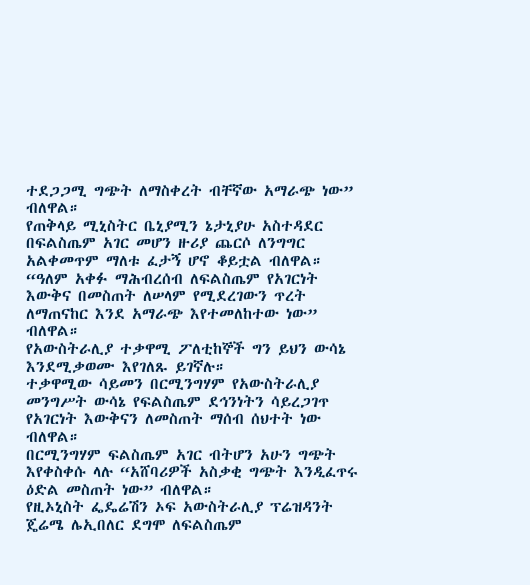ተደጋጋሚ ግጭት ለማስቀረት ብቸኛው አማራጭ ነው” ብለዋል።
የጠቅላይ ሚኒስትር ቤኒያሚን ኔታኒያሁ አስተዳደር በፍልስጤም አገር መሆን ዙሪያ ጨርሶ ለንግግር አልቀመጥም ማለቱ ፈታኝ ሆኖ ቆይቷል ብለዋል።
“ዓለም አቀፉ ማሕብረሰብ ለፍልስጤም የአገርነት እውቅና በመስጠት ለሠላም የሚደረገውን ጥረት ለማጠናከር እንደ አማራጭ እየተመለከተው ነው” ብለዋል።
የአውስትራሊያ ተቃዋሚ ፖለቲከኞች ግን ይህን ውሳኔ እንደሚቃወሙ እየገለጹ ይገኛሉ።
ተቃዋሚው ሳይመን በርሚንግሃም የአውስትራሊያ መንግሥት ውሳኔ የፍልስጤም ደኅንነትን ሳይረጋገጥ የአገርነት እውቅናን ለመስጠት ማሰብ ሰህተት ነው ብለዋል።
በርሚንግሃም ፍልስጤም አገር ብትሆን አሁን ግጭት እየቀስቀሱ ላሉ “አሸባሪዎች አስቃቂ ግጭት እንዲፈጥሩ ዕድል መስጠት ነው” ብለዋል።
የዚኦኒስት ፌዴሬሽን ኦፍ አውስትራሊያ ፕሬዝዳንት ጄሬሜ ሌኢበለር ደግሞ ለፍልስጤም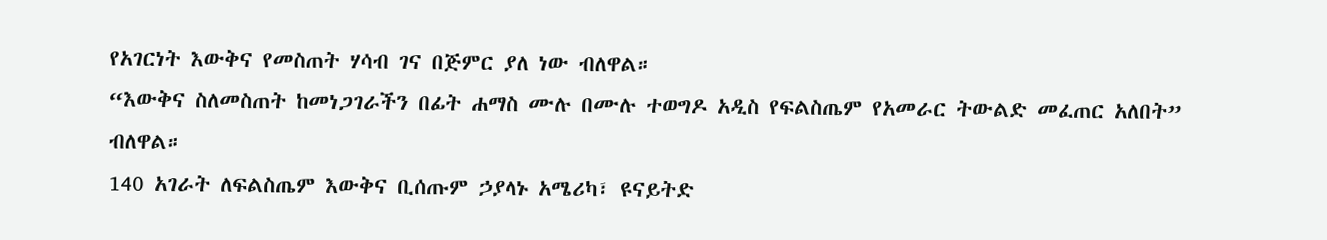የአገርነት እውቅና የመስጠት ሃሳብ ገና በጅምር ያለ ነው ብለዋል።
“እውቅና ስለመስጠት ከመነጋገራችን በፊት ሐማስ ሙሉ በሙሉ ተወግዶ አዲስ የፍልስጤም የአመራር ትውልድ መፈጠር አለበት” ብለዋል።
140 አገራት ለፍልስጤም እውቅና ቢሰጡም ኃያላኑ አሜሪካ፣ ዩናይትድ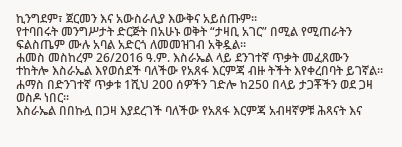ኪንግደም፣ ጀርመን እና አውስራሊያ እውቅና አይሰጡም።
የተባበሩት መንግሥታት ድርጅት በአሁኑ ወቅት “ታዛቢ አገር” በሚል የሚጠራትን ፍልስጤም ሙሉ አባል አድርጎ ለመመዝገብ አቅዷል።
ሐመስ መስከረም 26/2016 ዓ.ም. እስራኤል ላይ ደንገተኛ ጥቃት መፈጸሙን ተከትሎ እስራኤል እየወሰደች ባለችው የአጸፋ እርምጃ ብዙ ትችት እየቀረበባት ይገኛል።
ሐማስ በድንገተኛ ጥቃቱ 1ሺህ 200 ሰዎችን ገድሎ ከ250 በላይ ታጋቾችን ወደ ጋዛ ወስዶ ነበር።
እስራኤል በበኩሏ በጋዛ እያደረገች ባለችው የአጸፋ እርምጃ አብዛኛዎቹ ሕጻናት እና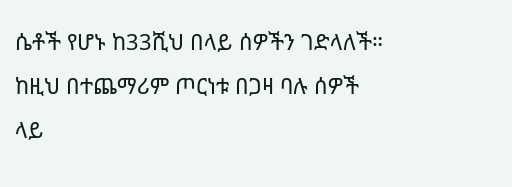ሴቶች የሆኑ ከ33ሺህ በላይ ሰዎችን ገድላለች።
ከዚህ በተጨማሪም ጦርነቱ በጋዛ ባሉ ሰዎች ላይ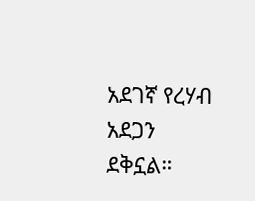አደገኛ የረሃብ አደጋን ደቅኗል።